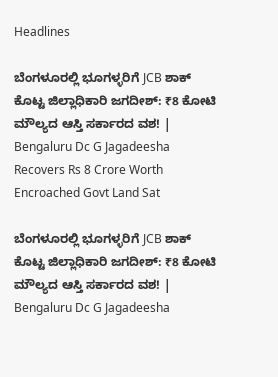Headlines

ಬೆಂಗಳೂರಲ್ಲಿ ಭೂಗಳ್ಳರಿಗೆ JCB ಶಾಕ್ ಕೊಟ್ಟ ಜಿಲ್ಲಾಧಿಕಾರಿ ಜಗದೀಶ್: ₹8 ಕೋಟಿ ಮೌಲ್ಯದ ಆಸ್ತಿ ಸರ್ಕಾರದ ವಶ! | Bengaluru Dc G Jagadeesha Recovers Rs 8 Crore Worth Encroached Govt Land Sat

ಬೆಂಗಳೂರಲ್ಲಿ ಭೂಗಳ್ಳರಿಗೆ JCB ಶಾಕ್ ಕೊಟ್ಟ ಜಿಲ್ಲಾಧಿಕಾರಿ ಜಗದೀಶ್: ₹8 ಕೋಟಿ ಮೌಲ್ಯದ ಆಸ್ತಿ ಸರ್ಕಾರದ ವಶ! | Bengaluru Dc G Jagadeesha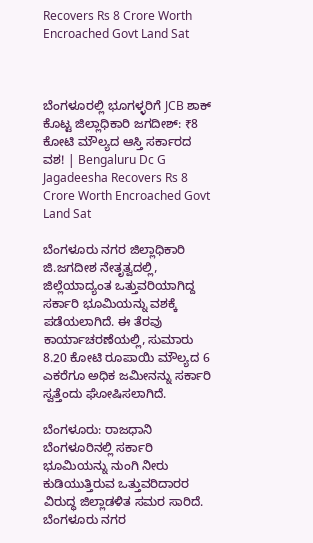Recovers Rs 8 Crore Worth Encroached Govt Land Sat



ಬೆಂಗಳೂರಲ್ಲಿ ಭೂಗಳ್ಳರಿಗೆ JCB ಶಾಕ್ ಕೊಟ್ಟ ಜಿಲ್ಲಾಧಿಕಾರಿ ಜಗದೀಶ್: ₹8 ಕೋಟಿ ಮೌಲ್ಯದ ಆಸ್ತಿ ಸರ್ಕಾರದ ವಶ! | Bengaluru Dc G Jagadeesha Recovers Rs 8 Crore Worth Encroached Govt Land Sat

ಬೆಂಗಳೂರು ನಗರ ಜಿಲ್ಲಾಧಿಕಾರಿ ಜಿ.ಜಗದೀಶ ನೇತೃತ್ವದಲ್ಲಿ, ಜಿಲ್ಲೆಯಾದ್ಯಂತ ಒತ್ತುವರಿಯಾಗಿದ್ದ ಸರ್ಕಾರಿ ಭೂಮಿಯನ್ನು ವಶಕ್ಕೆ ಪಡೆಯಲಾಗಿದೆ. ಈ ತೆರವು ಕಾರ್ಯಾಚರಣೆಯಲ್ಲಿ, ಸುಮಾರು 8.20 ಕೋಟಿ ರೂಪಾಯಿ ಮೌಲ್ಯದ 6 ಎಕರೆಗೂ ಅಧಿಕ ಜಮೀನನ್ನು ಸರ್ಕಾರಿ ಸ್ವತ್ತೆಂದು ಘೋಷಿಸಲಾಗಿದೆ.

ಬೆಂಗಳೂರು: ರಾಜಧಾನಿ ಬೆಂಗಳೂರಿನಲ್ಲಿ ಸರ್ಕಾರಿ ಭೂಮಿಯನ್ನು ನುಂಗಿ ನೀರು ಕುಡಿಯುತ್ತಿರುವ ಒತ್ತುವರಿದಾರರ ವಿರುದ್ಧ ಜಿಲ್ಲಾಡಳಿತ ಸಮರ ಸಾರಿದೆ. ಬೆಂಗಳೂರು ನಗರ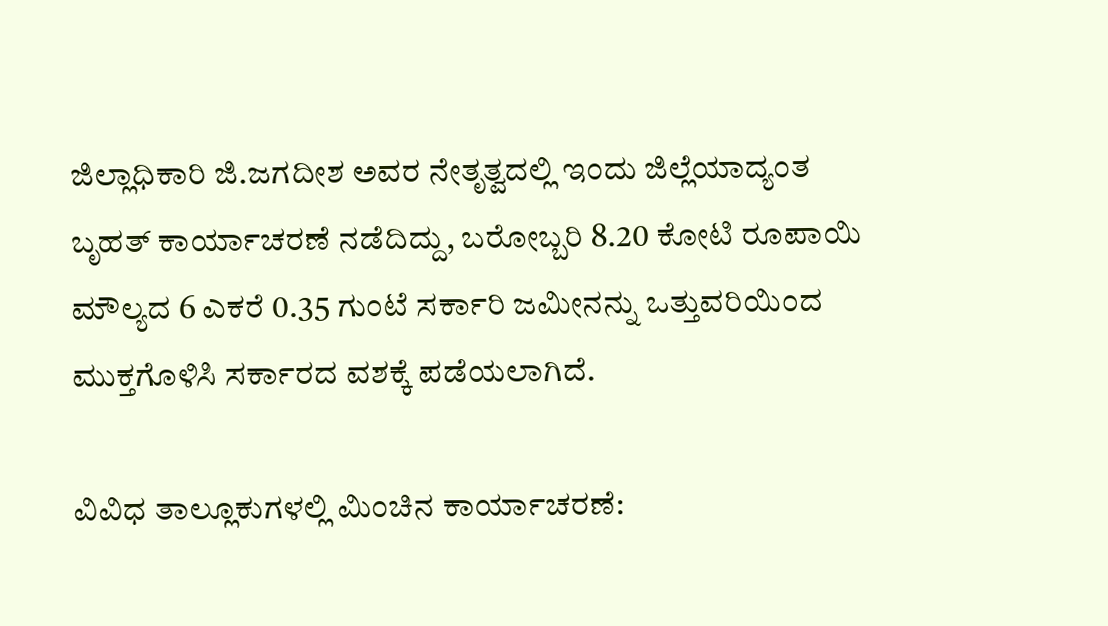ಜಿಲ್ಲಾಧಿಕಾರಿ ಜಿ.ಜಗದೀಶ ಅವರ ನೇತೃತ್ವದಲ್ಲಿ ಇಂದು ಜಿಲ್ಲೆಯಾದ್ಯಂತ ಬೃಹತ್ ಕಾರ್ಯಾಚರಣೆ ನಡೆದಿದ್ದು, ಬರೋಬ್ಬರಿ 8.20 ಕೋಟಿ ರೂಪಾಯಿ ಮೌಲ್ಯದ 6 ಎಕರೆ 0.35 ಗುಂಟೆ ಸರ್ಕಾರಿ ಜಮೀನನ್ನು ಒತ್ತುವರಿಯಿಂದ ಮುಕ್ತಗೊಳಿಸಿ ಸರ್ಕಾರದ ವಶಕ್ಕೆ ಪಡೆಯಲಾಗಿದೆ.

ವಿವಿಧ ತಾಲ್ಲೂಕುಗಳಲ್ಲಿ ಮಿಂಚಿನ ಕಾರ್ಯಾಚರಣೆ: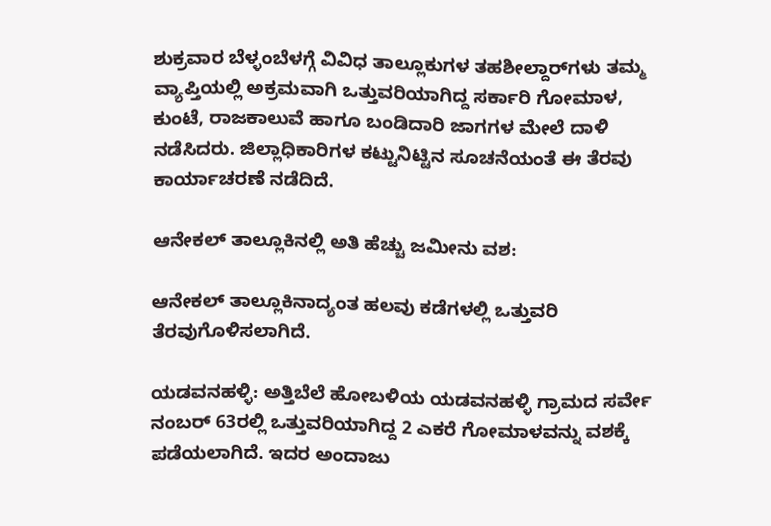ಶುಕ್ರವಾರ ಬೆಳ್ಳಂಬೆಳಗ್ಗೆ ವಿವಿಧ ತಾಲ್ಲೂಕುಗಳ ತಹಶೀಲ್ದಾರ್‌ಗಳು ತಮ್ಮ ವ್ಯಾಪ್ತಿಯಲ್ಲಿ ಅಕ್ರಮವಾಗಿ ಒತ್ತುವರಿಯಾಗಿದ್ದ ಸರ್ಕಾರಿ ಗೋಮಾಳ, ಕುಂಟೆ, ರಾಜಕಾಲುವೆ ಹಾಗೂ ಬಂಡಿದಾರಿ ಜಾಗಗಳ ಮೇಲೆ ದಾಳಿ ನಡೆಸಿದರು. ಜಿಲ್ಲಾಧಿಕಾರಿಗಳ ಕಟ್ಟುನಿಟ್ಟಿನ ಸೂಚನೆಯಂತೆ ಈ ತೆರವು ಕಾರ್ಯಾಚರಣೆ ನಡೆದಿದೆ.

ಆನೇಕಲ್ ತಾಲ್ಲೂಕಿನಲ್ಲಿ ಅತಿ ಹೆಚ್ಚು ಜಮೀನು ವಶ:

ಆನೇಕಲ್ ತಾಲ್ಲೂಕಿನಾದ್ಯಂತ ಹಲವು ಕಡೆಗಳಲ್ಲಿ ಒತ್ತುವರಿ ತೆರವುಗೊಳಿಸಲಾಗಿದೆ.

ಯಡವನಹಳ್ಳಿ: ಅತ್ತಿಬೆಲೆ ಹೋಬಳಿಯ ಯಡವನಹಳ್ಳಿ ಗ್ರಾಮದ ಸರ್ವೇ ನಂಬರ್ 63ರಲ್ಲಿ ಒತ್ತುವರಿಯಾಗಿದ್ದ 2 ಎಕರೆ ಗೋಮಾಳವನ್ನು ವಶಕ್ಕೆ ಪಡೆಯಲಾಗಿದೆ. ಇದರ ಅಂದಾಜು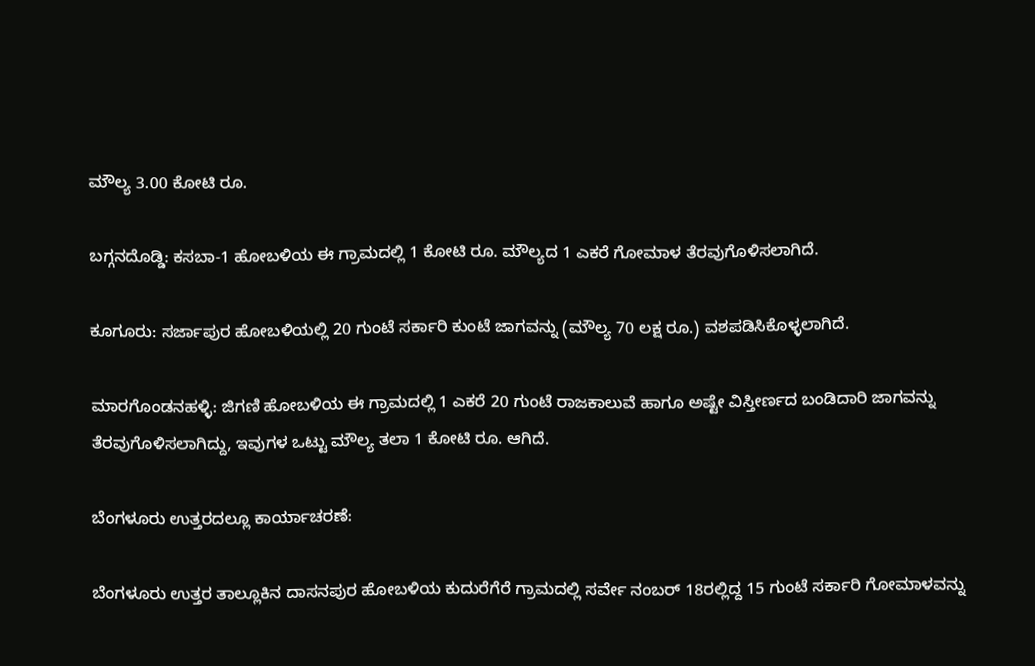ಮೌಲ್ಯ 3.00 ಕೋಟಿ ರೂ.

ಬಗ್ಗನದೊಡ್ಡಿ: ಕಸಬಾ-1 ಹೋಬಳಿಯ ಈ ಗ್ರಾಮದಲ್ಲಿ 1 ಕೋಟಿ ರೂ. ಮೌಲ್ಯದ 1 ಎಕರೆ ಗೋಮಾಳ ತೆರವುಗೊಳಿಸಲಾಗಿದೆ.

ಕೂಗೂರು: ಸರ್ಜಾಪುರ ಹೋಬಳಿಯಲ್ಲಿ 20 ಗುಂಟೆ ಸರ್ಕಾರಿ ಕುಂಟೆ ಜಾಗವನ್ನು (ಮೌಲ್ಯ 70 ಲಕ್ಷ ರೂ.) ವಶಪಡಿಸಿಕೊಳ್ಳಲಾಗಿದೆ.

ಮಾರಗೊಂಡನಹಳ್ಳಿ: ಜಿಗಣಿ ಹೋಬಳಿಯ ಈ ಗ್ರಾಮದಲ್ಲಿ 1 ಎಕರೆ 20 ಗುಂಟೆ ರಾಜಕಾಲುವೆ ಹಾಗೂ ಅಷ್ಟೇ ವಿಸ್ತೀರ್ಣದ ಬಂಡಿದಾರಿ ಜಾಗವನ್ನು ತೆರವುಗೊಳಿಸಲಾಗಿದ್ದು, ಇವುಗಳ ಒಟ್ಟು ಮೌಲ್ಯ ತಲಾ 1 ಕೋಟಿ ರೂ. ಆಗಿದೆ.

ಬೆಂಗಳೂರು ಉತ್ತರದಲ್ಲೂ ಕಾರ್ಯಾಚರಣೆ:

ಬೆಂಗಳೂರು ಉತ್ತರ ತಾಲ್ಲೂಕಿನ ದಾಸನಪುರ ಹೋಬಳಿಯ ಕುದುರೆಗೆರೆ ಗ್ರಾಮದಲ್ಲಿ ಸರ್ವೇ ನಂಬರ್ 18ರಲ್ಲಿದ್ದ 15 ಗುಂಟೆ ಸರ್ಕಾರಿ ಗೋಮಾಳವನ್ನು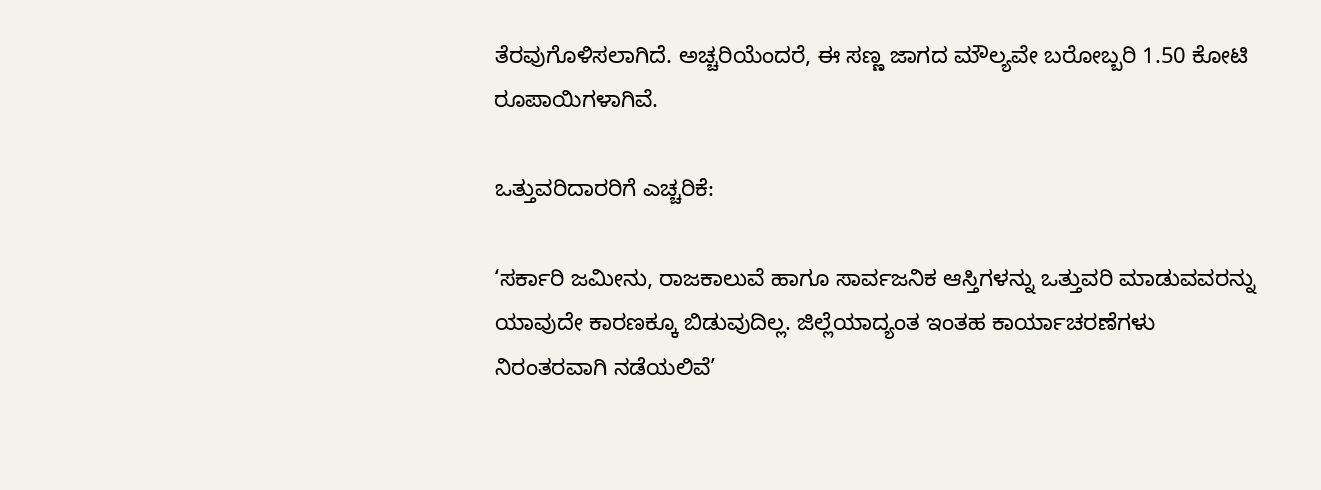ತೆರವುಗೊಳಿಸಲಾಗಿದೆ. ಅಚ್ಚರಿಯೆಂದರೆ, ಈ ಸಣ್ಣ ಜಾಗದ ಮೌಲ್ಯವೇ ಬರೋಬ್ಬರಿ 1.50 ಕೋಟಿ ರೂಪಾಯಿಗಳಾಗಿವೆ.

ಒತ್ತುವರಿದಾರರಿಗೆ ಎಚ್ಚರಿಕೆ:

‘ಸರ್ಕಾರಿ ಜಮೀನು, ರಾಜಕಾಲುವೆ ಹಾಗೂ ಸಾರ್ವಜನಿಕ ಆಸ್ತಿಗಳನ್ನು ಒತ್ತುವರಿ ಮಾಡುವವರನ್ನು ಯಾವುದೇ ಕಾರಣಕ್ಕೂ ಬಿಡುವುದಿಲ್ಲ. ಜಿಲ್ಲೆಯಾದ್ಯಂತ ಇಂತಹ ಕಾರ್ಯಾಚರಣೆಗಳು ನಿರಂತರವಾಗಿ ನಡೆಯಲಿವೆ’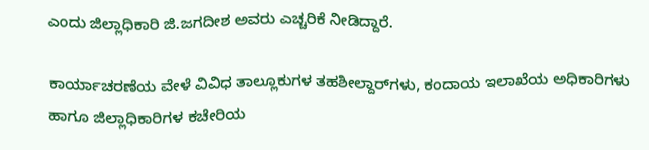ಎಂದು ಜಿಲ್ಲಾಧಿಕಾರಿ ಜಿ.ಜಗದೀಶ ಅವರು ಎಚ್ಚರಿಕೆ ನೀಡಿದ್ದಾರೆ.

ಕಾರ್ಯಾಚರಣೆಯ ವೇಳೆ ವಿವಿಧ ತಾಲ್ಲೂಕುಗಳ ತಹಶೀಲ್ದಾರ್‌ಗಳು, ಕಂದಾಯ ಇಲಾಖೆಯ ಅಧಿಕಾರಿಗಳು ಹಾಗೂ ಜಿಲ್ಲಾಧಿಕಾರಿಗಳ ಕಚೇರಿಯ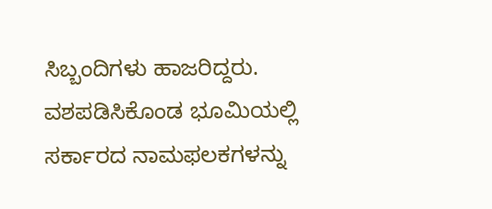ಸಿಬ್ಬಂದಿಗಳು ಹಾಜರಿದ್ದರು. ವಶಪಡಿಸಿಕೊಂಡ ಭೂಮಿಯಲ್ಲಿ ಸರ್ಕಾರದ ನಾಮಫಲಕಗಳನ್ನು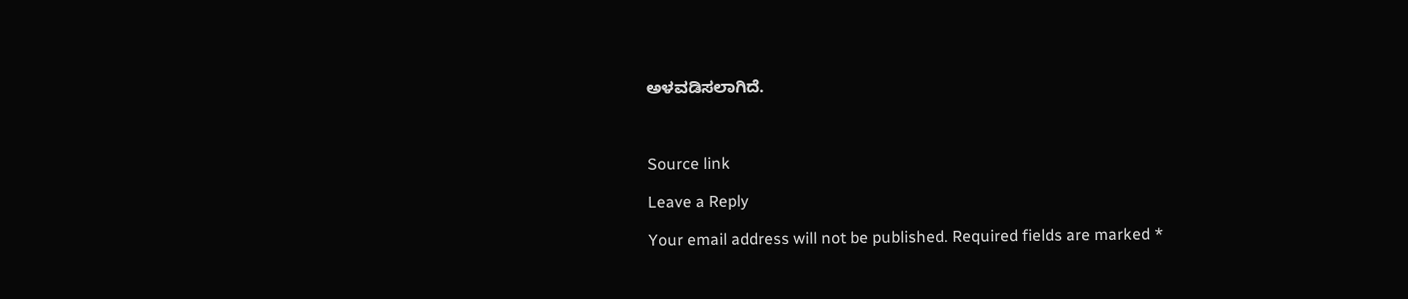ಅಳವಡಿಸಲಾಗಿದೆ.



Source link

Leave a Reply

Your email address will not be published. Required fields are marked *